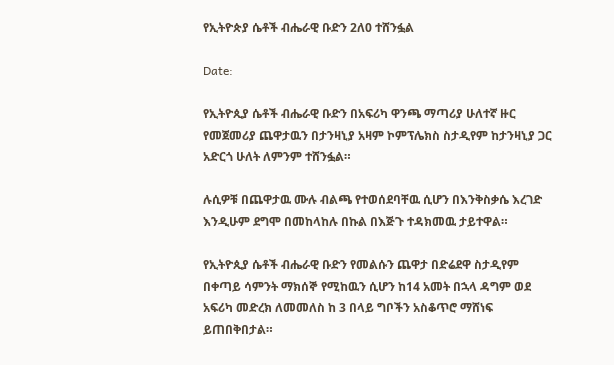የኢትዮጵያ ሴቶች ብሔራዊ ቡድን 2ለ0 ተሸንፏል

Date:

የኢትዮጲያ ሴቶች ብሔራዊ ቡድን በአፍሪካ ዋንጫ ማጣሪያ ሁለተኛ ዙር የመጀመሪያ ጨዋታዉን በታንዛኒያ አዛም ኮምፕሌክስ ስታዲየም ከታንዛኒያ ጋር  አድርጎ ሁለት ለምንም ተሸንፏል።

ሉሲዎቹ በጨዋታዉ ሙሉ ብልጫ የተወሰደባቸዉ ሲሆን በእንቅስቃሴ እረገድ እንዲሁም ደግሞ በመከላከሉ በኩል በእጅጉ ተዳክመዉ ታይተዋል።

የኢትዮጲያ ሴቶች ብሔራዊ ቡድን የመልሱን ጨዋታ በድሬደዋ ስታዲየም በቀጣይ ሳምንት ማክሰኞ የሚከዉን ሲሆን ከ14 አመት በኋላ ዳግም ወደ አፍሪካ መድረክ ለመመለስ ከ 3 በላይ ግቦችን አስቆጥሮ ማሸነፍ ይጠበቅበታል።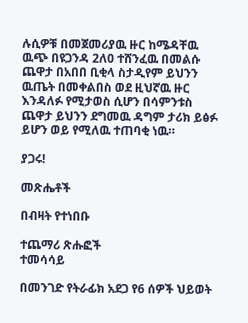ሉሲዎቹ በመጀመሪያዉ ዙር ከሜዳቸዉ ዉጭ በዩጋንዳ 2ለ0 ተሸንፈዉ በመልሱ ጨዋታ በአበበ ቢቂላ ስታዲየም ይህንን ዉጤት በመቀልበስ ወደ ዚህኛዉ ዙር እንዳለፉ የሚታወስ ሲሆን በሳምንቱስ ጨዋታ ይህንን ደግመዉ ዳግም ታሪክ ይፅፉ ይሆን ወይ የሚለዉ ተጠባቂ ነዉ።

ያጋሩ!

መጽሔቶች

በብዛት የተነበቡ

ተጨማሪ ጽሑፎች
ተመሳሳይ

በመንገድ የትራፊክ አደጋ የ6 ሰዎች ህይወት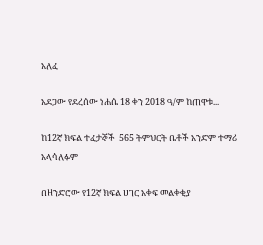አለፈ

አደጋው የደረሰው ነሐሴ 18 ቀን 2018 ዓ/ም ከጠዋቱ...

ከ12ኛ ክፍል ተፈታኞች  565 ትምህርት ቤቶች አንድም ተማሪ አላሳለፉም

በዘንድሮው የ12ኛ ክፍል ሀገር አቀፍ መልቀቂያ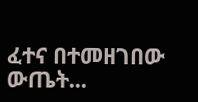ፈተና በተመዘገበው ውጤት...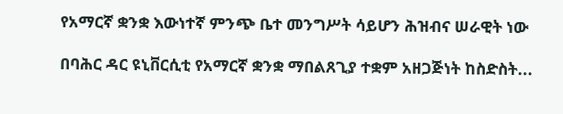የአማርኛ ቋንቋ እውነተኛ ምንጭ ቤተ መንግሥት ሳይሆን ሕዝብና ሠራዊት ነው

በባሕር ዳር ዩኒቨርሲቲ የአማርኛ ቋንቋ ማበልጸጊያ ተቋም አዘጋጅነት ከስድስት...